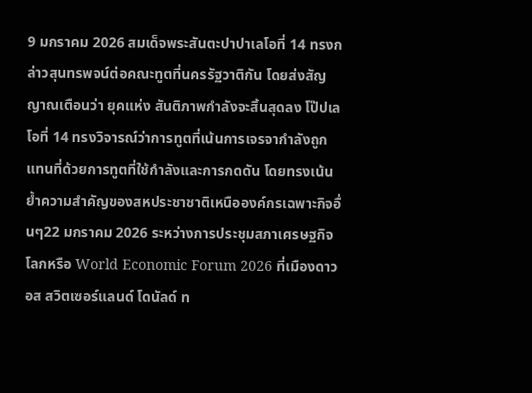9 มกราคม 2026 สมเด็จพระสันตะปาปาเลโอที่ 14 ทรงกล่าวสุนทรพจน์ต่อคณะทูตที่นครรัฐวาติกัน โดยส่งสัญญาณเตือนว่า ยุคแห่ง สันติภาพกำลังจะสิ้นสุดลง โป๊ปเลโอที่ 14 ทรงวิจารณ์ว่าการทูตที่เน้นการเจรจากำลังถูกแทนที่ด้วยการทูตที่ใช้กำลังและการกดดัน โดยทรงเน้นย้ำความสำคัญของสหประชาชาติเหนือองค์กรเฉพาะกิจอื่นๆ22 มกราคม 2026 ระหว่างการประชุมสภาเศรษฐกิจโลกหรือ World Economic Forum 2026 ที่เมืองดาวอส สวิตเซอร์แลนด์ โดนัลด์ ท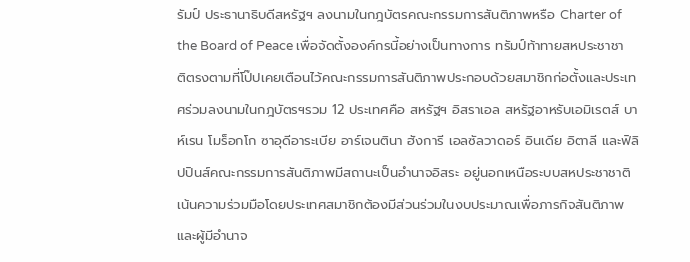รัมป์ ประธานาธิบดีสหรัฐฯ ลงนามในกฎบัตรคณะกรรมการสันติภาพหรือ Charter of the Board of Peace เพื่อจัดตั้งองค์กรนี้อย่างเป็นทางการ ทรัมป์ท้าทายสหประชาชาติตรงตามที่โป๊ปเคยเตือนไว้คณะกรรมการสันติภาพประกอบด้วยสมาชิกก่อตั้งและประเทศร่วมลงนามในกฎบัตรฯรวม 12 ประเทศคือ สหรัฐฯ อิสราเอล สหรัฐอาหรับเอมิเรตส์ บาห์เรน โมร็อกโก ซาอุดีอาระเบีย อาร์เจนตินา ฮังการี เอลซัลวาดอร์ อินเดีย อิตาลี และฟิลิปปินส์คณะกรรมการสันติภาพมีสถานะเป็นอำนาจอิสระ อยู่นอกเหนือระบบสหประชาชาติ เน้นความร่วมมือโดยประเทศสมาชิกต้องมีส่วนร่วมในงบประมาณเพื่อภารกิจสันติภาพ และผู้มีอำนาจ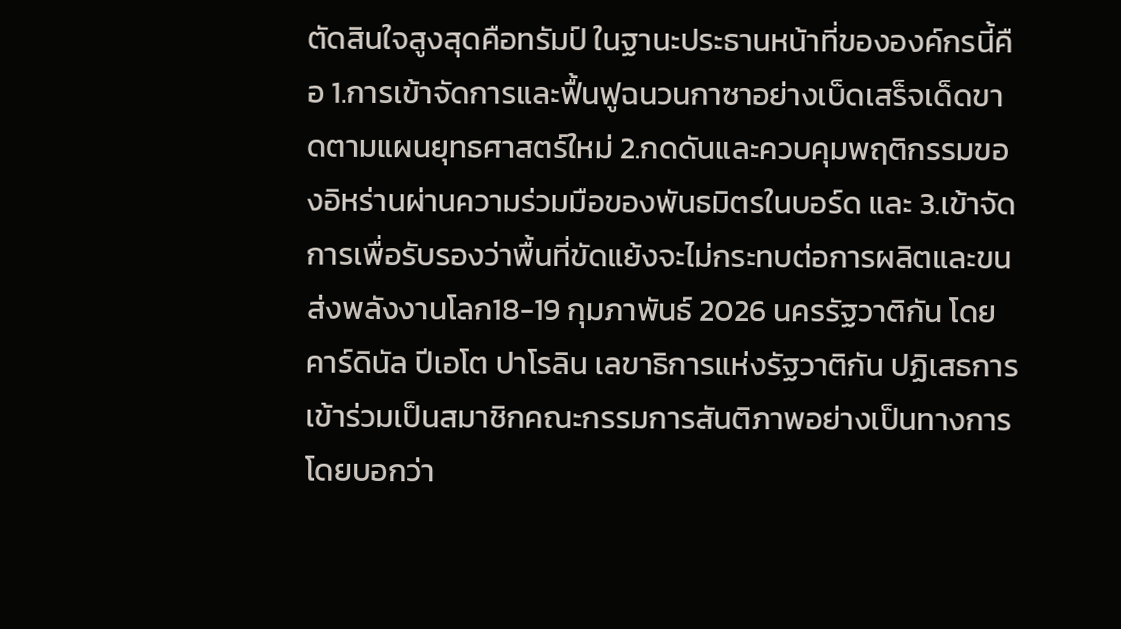ตัดสินใจสูงสุดคือทรัมป์ ในฐานะประธานหน้าที่ขององค์กรนี้คือ 1.การเข้าจัดการและฟื้นฟูฉนวนกาซาอย่างเบ็ดเสร็จเด็ดขาดตามแผนยุทธศาสตร์ใหม่ 2.กดดันและควบคุมพฤติกรรมของอิหร่านผ่านความร่วมมือของพันธมิตรในบอร์ด และ 3.เข้าจัดการเพื่อรับรองว่าพื้นที่ขัดแย้งจะไม่กระทบต่อการผลิตและขนส่งพลังงานโลก18-19 กุมภาพันธ์ 2026 นครรัฐวาติกัน โดยคาร์ดินัล ปีเอโต ปาโรลิน เลขาธิการแห่งรัฐวาติกัน ปฏิเสธการเข้าร่วมเป็นสมาชิกคณะกรรมการสันติภาพอย่างเป็นทางการ โดยบอกว่า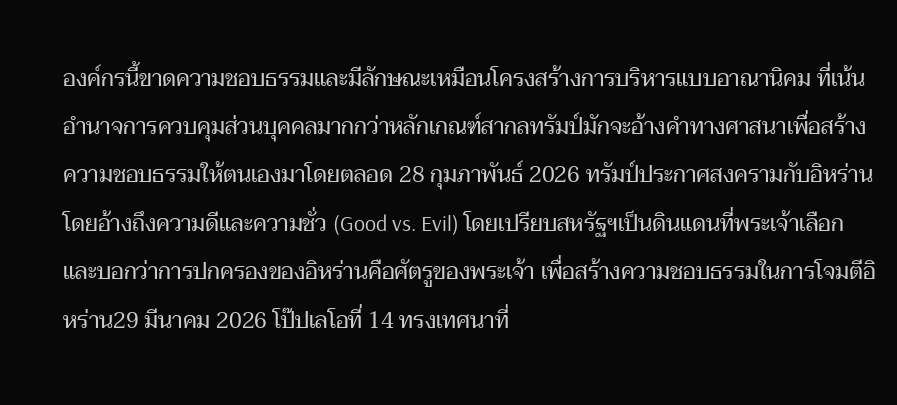องค์กรนี้ขาดความชอบธรรมและมีลักษณะเหมือนโครงสร้างการบริหารแบบอาณานิคม ที่เน้นอำนาจการควบคุมส่วนบุคคลมากกว่าหลักเกณฑ์สากลทรัมป์มักจะอ้างคำทางศาสนาเพื่อสร้างความชอบธรรมให้ตนเองมาโดยตลอด 28 กุมภาพันธ์ 2026 ทรัมป์ประกาศสงครามกับอิหร่านโดยอ้างถึงความดีและความชั่ว (Good vs. Evil) โดยเปรียบสหรัฐฯเป็นดินแดนที่พระเจ้าเลือก และบอกว่าการปกครองของอิหร่านคือศัตรูของพระเจ้า เพื่อสร้างความชอบธรรมในการโจมตีอิหร่าน29 มีนาคม 2026 โป๊ปเลโอที่ 14 ทรงเทศนาที่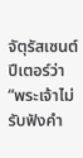จัตุรัสเซนต์ปีเตอร์ว่า “พระเจ้าไม่รับฟังคำ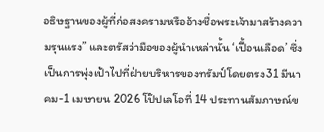อธิษฐานของผู้ที่ก่อสงครามหรืออ้างชื่อพระเจ้ามาสร้างความรุนแรง” และตรัสว่ามือของผู้นำเหล่านั้น ‘เปื้อนเลือด’ ซึ่งเป็นการพุ่งเป้าไปที่ฝ่ายบริหารของทรัมป์โดยตรง31 มีนาคม-1 เมษายน 2026 โป๊ปเลโอที่ 14 ประทานสัมภาษณ์ข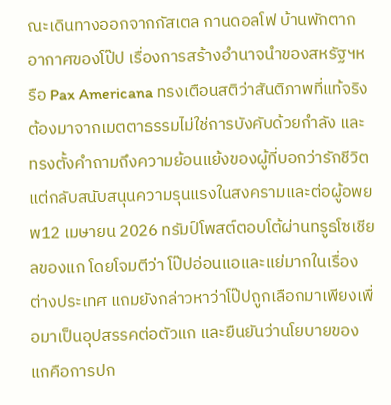ณะเดินทางออกจากกัสเตล กานดอลโฟ บ้านพักตากอากาศของโป๊ป เรื่องการสร้างอำนาจนำของสหรัฐฯหรือ Pax Americana ทรงเตือนสติว่าสันติภาพที่แท้จริงต้องมาจากเมตตาธรรมไม่ใช่การบังคับด้วยกำลัง และทรงตั้งคำถามถึงความย้อนแย้งของผู้ที่บอกว่ารักชีวิต แต่กลับสนับสนุนความรุนแรงในสงครามและต่อผู้อพยพ12 เมษายน 2026 ทรัมป์โพสต์ตอบโต้ผ่านทรูธโซเชียลของแก โดยโจมตีว่า โป๊ปอ่อนแอและแย่มากในเรื่องต่างประเทศ แถมยังกล่าวหาว่าโป๊ปถูกเลือกมาเพียงเพื่อมาเป็นอุปสรรคต่อตัวแก และยืนยันว่านโยบายของแกคือการปก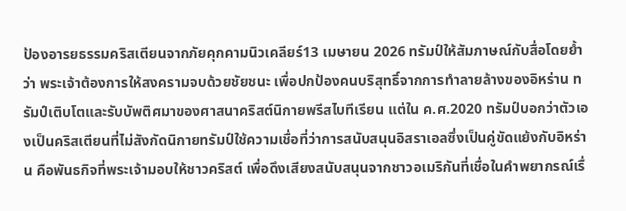ป้องอารยธรรมคริสเตียนจากภัยคุกคามนิวเคลียร์13 เมษายน 2026 ทรัมป์ให้สัมภาษณ์กับสื่อโดยย้ำว่า พระเจ้าต้องการให้สงครามจบด้วยชัยชนะ เพื่อปกป้องคนบริสุทธิ์จากการทำลายล้างของอิหร่าน ทรัมป์เติบโตและรับบัพติศมาของศาสนาคริสต์นิกายพรีสไบทีเรียน แต่ใน ค.ศ.2020 ทรัมป์บอกว่าตัวเองเป็นคริสเตียนที่ไม่สังกัดนิกายทรัมป์ใช้ความเชื่อที่ว่าการสนับสนุนอิสราเอลซึ่งเป็นคู่ขัดแย้งกับอิหร่าน คือพันธกิจที่พระเจ้ามอบให้ชาวคริสต์ เพื่อดึงเสียงสนับสนุนจากชาวอเมริกันที่เชื่อในคำพยากรณ์เรื่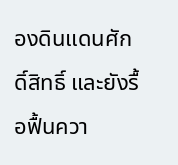องดินแดนศักดิ์สิทธิ์ และยังรื้อฟื้นควา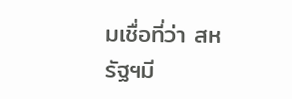มเชื่อที่ว่า สหรัฐฯมี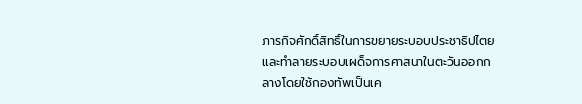ภารกิจศักดิ์สิทธิ์ในการขยายระบอบประชาธิปไตยและทำลายระบอบเผด็จการศาสนาในตะวันออกกลางโดยใช้กองทัพเป็นเค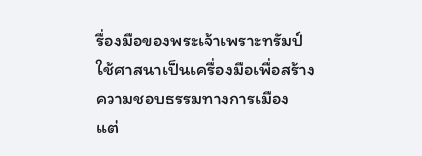รื่องมือของพระเจ้าเพราะทรัมป์ใช้ศาสนาเป็นเครื่องมือเพื่อสร้างความชอบธรรมทางการเมือง แต่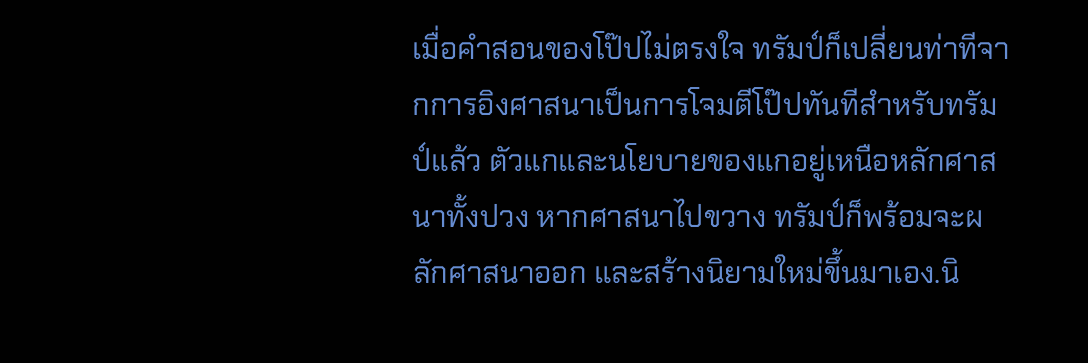เมื่อคำสอนของโป๊ปไม่ตรงใจ ทรัมป์ก็เปลี่ยนท่าทีจากการอิงศาสนาเป็นการโจมตีโป๊ปทันทีสำหรับทรัมป์แล้ว ตัวแกและนโยบายของแกอยู่เหนือหลักศาสนาทั้งปวง หากศาสนาไปขวาง ทรัมป์ก็พร้อมจะผลักศาสนาออก และสร้างนิยามใหม่ขึ้นมาเอง.นิ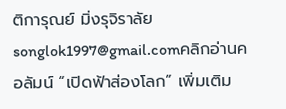ติการุณย์ มิ่งรุจิราลัยsonglok1997@gmail.comคลิกอ่านคอลัมน์ “เปิดฟ้าส่องโลก” เพิ่มเติม